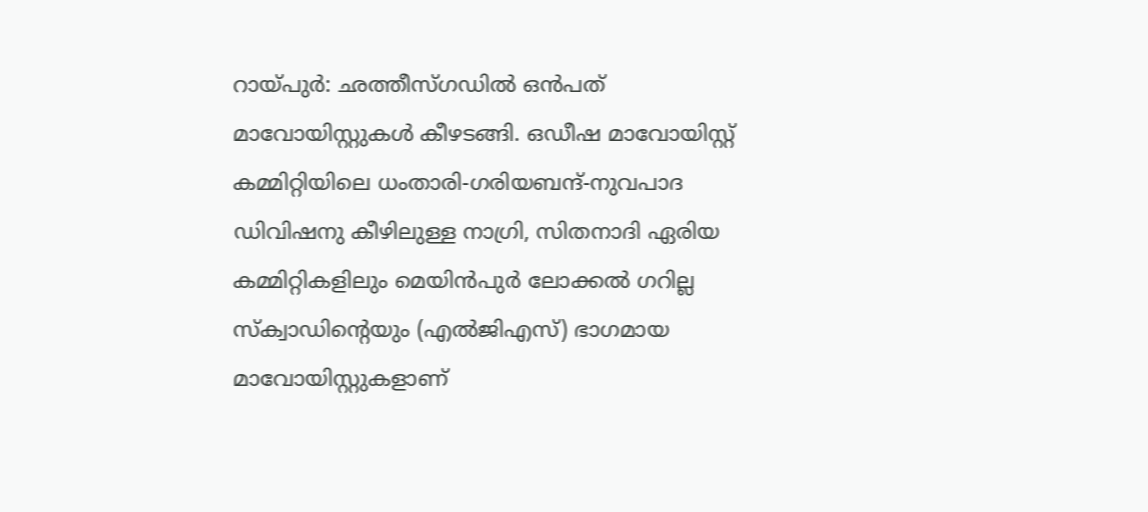റായ്പുർ: ഛത്തീസ്ഗഡിൽ ഒൻപത് മാവോയിസ്റ്റുകൾ കീഴടങ്ങി. ഒഡീഷ മാവോയിസ്റ്റ് കമ്മിറ്റിയിലെ ധംതാരി-ഗരിയബന്ദ്-നുവപാദ ഡിവിഷനു കീഴിലുള്ള നാഗ്രി, സിതനാദി ഏരിയ കമ്മിറ്റികളിലും മെയിൻപുർ ലോക്കൽ ഗറില്ല സ്ക്വാഡിന്റെയും (എൽജിഎസ്) ഭാഗമായ മാവോയിസ്റ്റുകളാണ്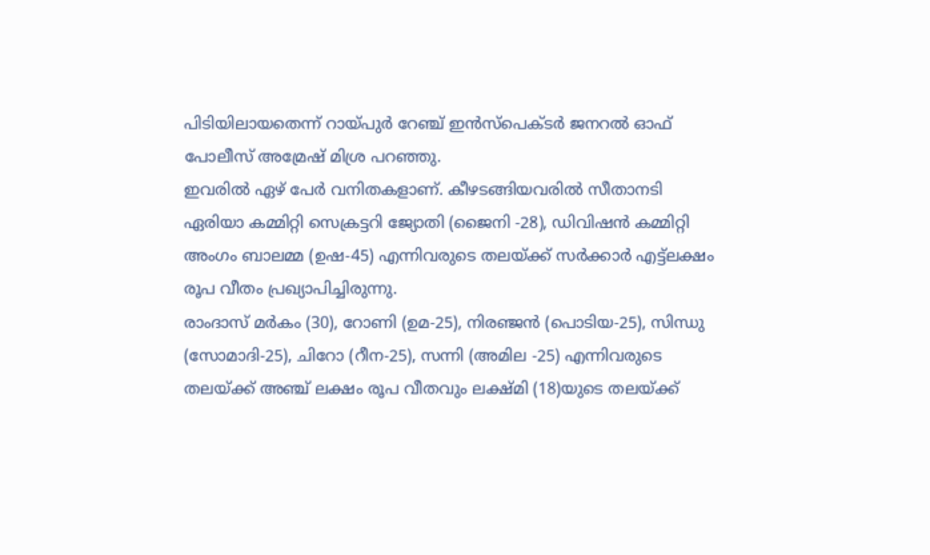പിടിയിലായതെന്ന് റായ്പുർ റേഞ്ച് ഇൻസ്പെക്ടർ ജനറൽ ഓഫ് പോലീസ് അമ്രേഷ് മിശ്ര പറഞ്ഞു.
ഇവരിൽ ഏഴ് പേർ വനിതകളാണ്. കീഴടങ്ങിയവരിൽ സീതാനടി ഏരിയാ കമ്മിറ്റി സെക്രട്ടറി ജ്യോതി (ജൈനി -28), ഡിവിഷൻ കമ്മിറ്റി അംഗം ബാലമ്മ (ഉഷ-45) എന്നിവരുടെ തലയ്ക്ക് സർക്കാർ എട്ട്ലക്ഷം രൂപ വീതം പ്രഖ്യാപിച്ചിരുന്നു.
രാംദാസ് മർകം (30), റോണി (ഉമ-25), നിരഞ്ജൻ (പൊടിയ-25), സിന്ധു (സോമാദി-25), ചിറോ (റീന-25), സന്നി (അമില -25) എന്നിവരുടെ തലയ്ക്ക് അഞ്ച് ലക്ഷം രൂപ വീതവും ലക്ഷ്മി (18)യുടെ തലയ്ക്ക്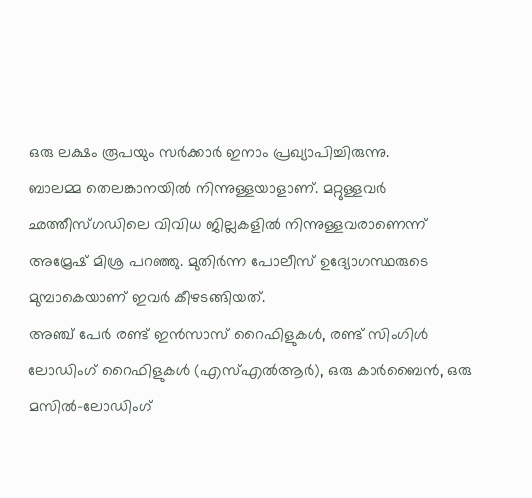ഒരു ലക്ഷം രൂപയും സർക്കാർ ഇനാം പ്രഖ്യാപിച്ചിരുന്നു.
ബാലമ്മ തെലങ്കാനയിൽ നിന്നുള്ളയാളാണ്. മറ്റുള്ളവർ ഛത്തീസ്ഗഡിലെ വിവിധ ജില്ലകളിൽ നിന്നുള്ളവരാണെന്ന് അമ്രേഷ് മിശ്ര പറഞ്ഞു. മുതിർന്ന പോലീസ് ഉദ്യോഗസ്ഥരുടെ മുമ്പാകെയാണ് ഇവർ കീഴടങ്ങിയത്.
അഞ്ച് പേർ രണ്ട് ഇൻസാസ് റൈഫിളുകൾ, രണ്ട് സിംഗിൾ ലോഡിംഗ് റൈഫിളുകൾ (എസ്എൽആർ), ഒരു കാർബൈൻ, ഒരു മസിൽ-ലോഡിംഗ്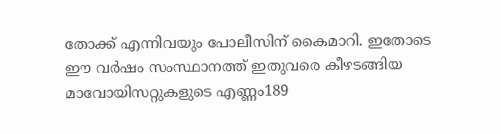തോക്ക് എന്നിവയും പോലീസിന് കൈമാറി. ഇതോടെ ഈ വർഷം സംസ്ഥാനത്ത് ഇതുവരെ കീഴടങ്ങിയ മാവോയിസറ്റുകളുടെ എണ്ണം189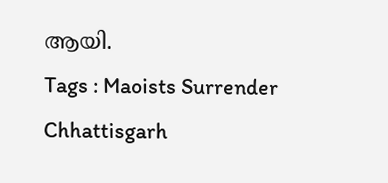ആയി.
Tags : Maoists Surrender Chhattisgarh